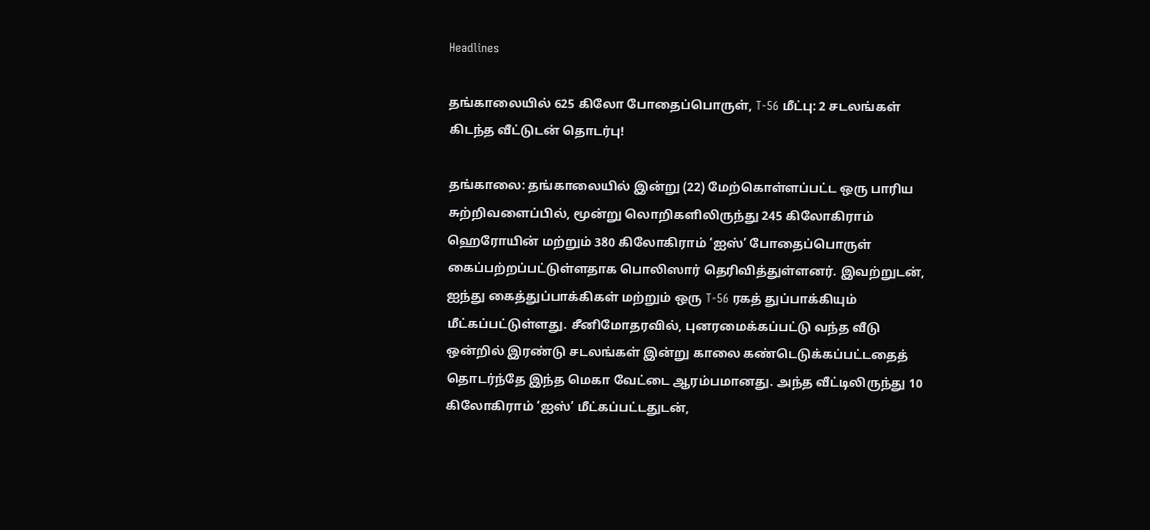Headlines

தங்காலையில் 625 கிலோ போதைப்பொருள், T-56 மீட்பு: 2 சடலங்கள் கிடந்த வீட்டுடன் தொடர்பு!

தங்காலை: தங்காலையில் இன்று (22) மேற்கொள்ளப்பட்ட ஒரு பாரிய சுற்றிவளைப்பில், மூன்று லொறிகளிலிருந்து 245 கிலோகிராம் ஹெரோயின் மற்றும் 380 கிலோகிராம் ‘ஐஸ்’ போதைப்பொருள் கைப்பற்றப்பட்டுள்ளதாக பொலிஸார் தெரிவித்துள்ளனர். இவற்றுடன், ஐந்து கைத்துப்பாக்கிகள் மற்றும் ஒரு T-56 ரகத் துப்பாக்கியும் மீட்கப்பட்டுள்ளது. சீனிமோதரவில், புனரமைக்கப்பட்டு வந்த வீடு ஒன்றில் இரண்டு சடலங்கள் இன்று காலை கண்டெடுக்கப்பட்டதைத் தொடர்ந்தே இந்த மெகா வேட்டை ஆரம்பமானது. அந்த வீட்டிலிருந்து 10 கிலோகிராம் ‘ஐஸ்’ மீட்கப்பட்டதுடன்,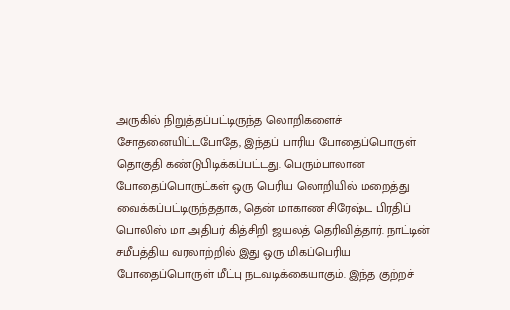அருகில் நிறுத்தப்பட்டிருந்த லொறிகளைச் சோதனையிட்டபோதே, இந்தப் பாரிய போதைப்பொருள் தொகுதி கண்டுபிடிக்கப்பட்டது. பெரும்பாலான போதைப்பொருட்கள் ஒரு பெரிய லொறியில் மறைத்து வைக்கப்பட்டிருந்ததாக, தென் மாகாண சிரேஷ்ட பிரதிப் பொலிஸ் மா அதிபர் கித்சிறி ஜயலத் தெரிவித்தார். நாட்டின் சமீபத்திய வரலாற்றில் இது ஒரு மிகப்பெரிய போதைப்பொருள் மீட்பு நடவடிக்கையாகும். இந்த குற்றச்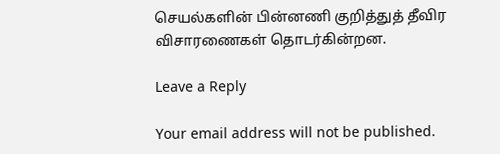செயல்களின் பின்னணி குறித்துத் தீவிர விசாரணைகள் தொடர்கின்றன.

Leave a Reply

Your email address will not be published.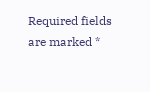Required fields are marked *